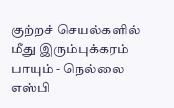குற்றச் செயல்களில் மீது இரும்புக்கரம் பாயும் - நெல்லை எஸ்பி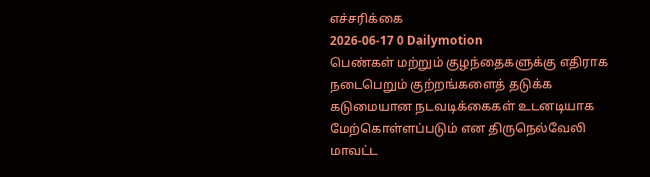எச்சரிக்கை
2026-06-17 0 Dailymotion
பெண்கள் மற்றும் குழந்தைகளுக்கு எதிராக நடைபெறும் குற்றங்களைத் தடுக்க கடுமையான நடவடிக்கைகள் உடனடியாக மேற்கொள்ளப்படும் என திருநெல்வேலி மாவட்ட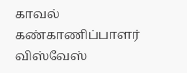காவல் கண்காணிப்பாளர் விஸ்வேஸ்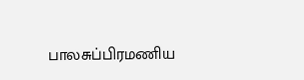பாலசுப்பிரமணிய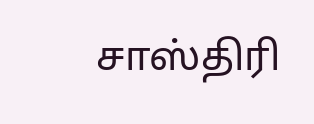சாஸ்திரி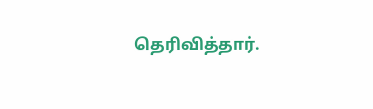தெரிவித்தார்.